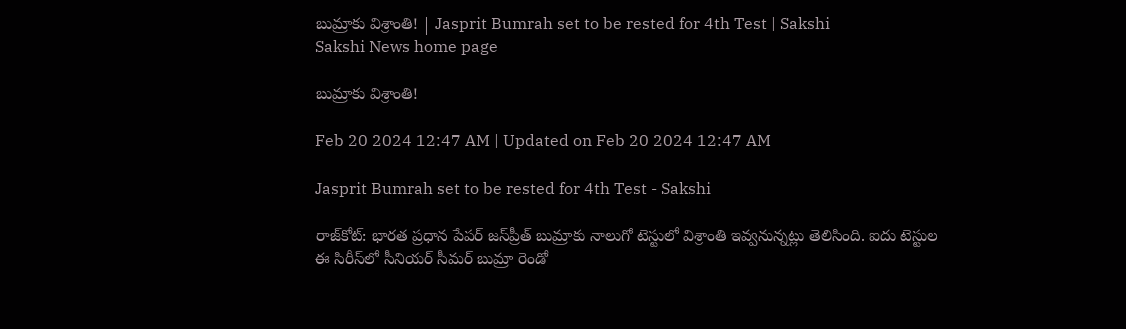బుమ్రాకు విశ్రాంతి! | Jasprit Bumrah set to be rested for 4th Test | Sakshi
Sakshi News home page

బుమ్రాకు విశ్రాంతి!

Feb 20 2024 12:47 AM | Updated on Feb 20 2024 12:47 AM

Jasprit Bumrah set to be rested for 4th Test - Sakshi

రాజ్‌కోట్‌: భారత ప్రధాన పేపర్‌ జస్‌ప్రీత్‌ బుమ్రాకు నాలుగో టెస్టులో విశ్రాంతి ఇవ్వనున్నట్లు తెలిసింది. ఐదు టెస్టుల ఈ సిరీస్‌లో సీనియర్‌ సీమర్‌ బుమ్రా రెండో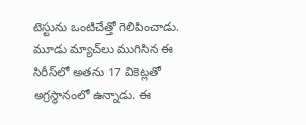టెస్టును ఒంటిచేత్తో గెలిపించాడు. మూడు మ్యాచ్‌లు ముగిసిన ఈ సిరీస్‌లో అతను 17 వికెట్లతో అగ్రస్థానంలో ఉన్నాడు. ఈ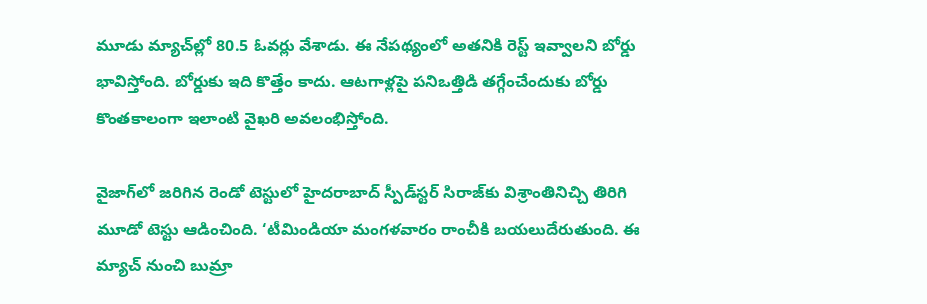మూడు మ్యాచ్‌ల్లో 80.5 ఓవర్లు వేశాడు. ఈ నేపథ్యంలో అతనికి రెస్ట్‌ ఇవ్వాలని బోర్డు భావిస్తోంది. బోర్డుకు ఇది కొత్తేం కాదు. ఆటగాళ్లపై పనిఒత్తిడి తగ్గేంచేందుకు బోర్డు కొంతకాలంగా ఇలాంటి వైఖరి అవలంభిస్తోంది.

వైజాగ్‌లో జరిగిన రెండో టెస్టులో హైదరాబాద్‌ స్పీడ్‌స్టర్‌ సిరాజ్‌కు విశ్రాంతినిచ్చి తిరిగి మూడో టెస్టు ఆడించింది. ‘టీమిండియా మంగళవారం రాంచీకి బయలుదేరుతుంది. ఈ మ్యాచ్‌ నుంచి బుమ్రా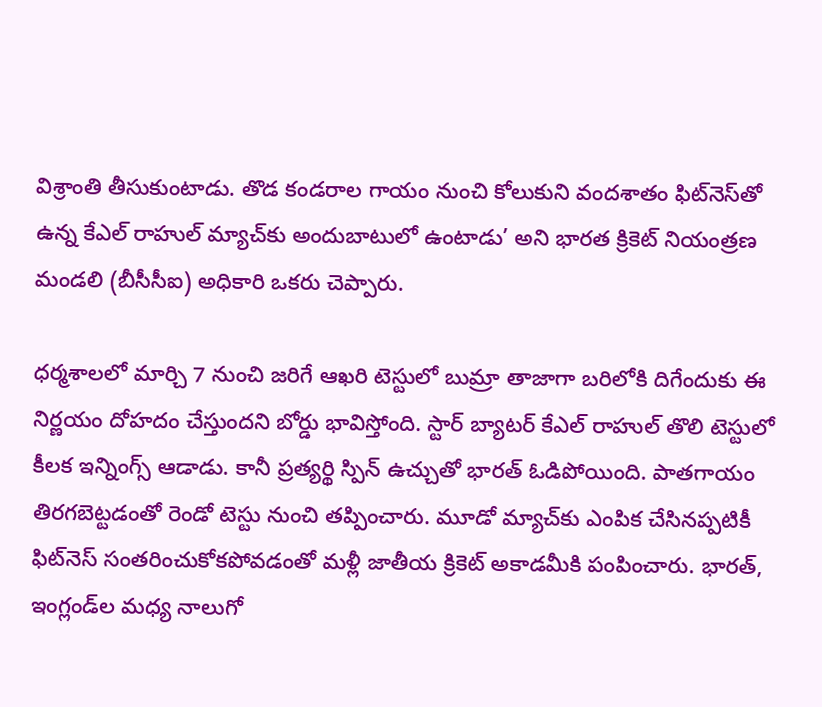విశ్రాంతి తీసుకుంటాడు. తొడ కండరాల గాయం నుంచి కోలుకుని వందశాతం ఫిట్‌నెస్‌తో ఉన్న కేఎల్‌ రాహుల్‌ మ్యాచ్‌కు అందుబాటులో ఉంటాడు’ అని భారత క్రికెట్‌ నియంత్రణ మండలి (బీసీసీఐ) అధికారి ఒకరు చెప్పారు.

ధర్మశాలలో మార్చి 7 నుంచి జరిగే ఆఖరి టెస్టులో బుమ్రా తాజాగా బరిలోకి దిగేందుకు ఈ నిర్ణయం దోహదం చేస్తుందని బోర్డు భావిస్తోంది. స్టార్‌ బ్యాటర్‌ కేఎల్‌ రాహుల్‌ తొలి టెస్టులో కీలక ఇన్నింగ్స్‌ ఆడాడు. కానీ ప్రత్యర్థి స్పిన్‌ ఉచ్చుతో భారత్‌ ఓడిపోయింది. పాతగాయం తిరగబెట్టడంతో రెండో టెస్టు నుంచి తప్పించారు. మూడో మ్యాచ్‌కు ఎంపిక చేసినప్పటికీ ఫిట్‌నెస్‌ సంతరించుకోకపోవడంతో మళ్లీ జాతీయ క్రికెట్‌ అకాడమీకి పంపించారు. భారత్, ఇంగ్లండ్‌ల మధ్య నాలుగో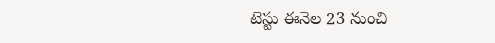టెస్టు ఈనెల 23 నుంచి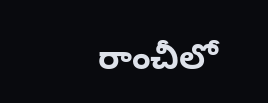రాంచీలో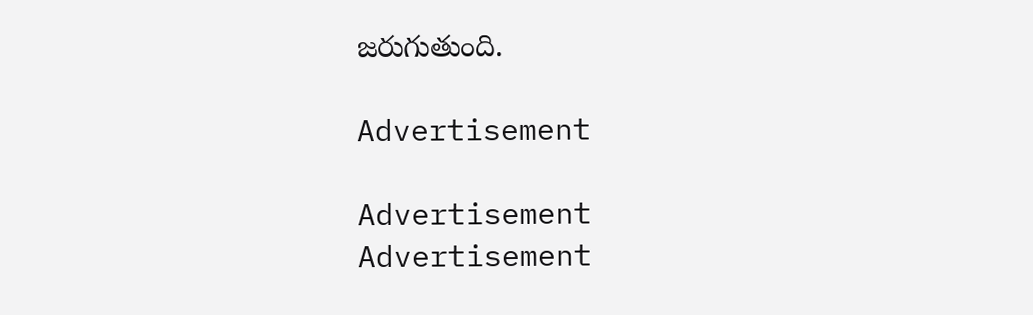జరుగుతుంది.

Advertisement

Advertisement
Advertisement